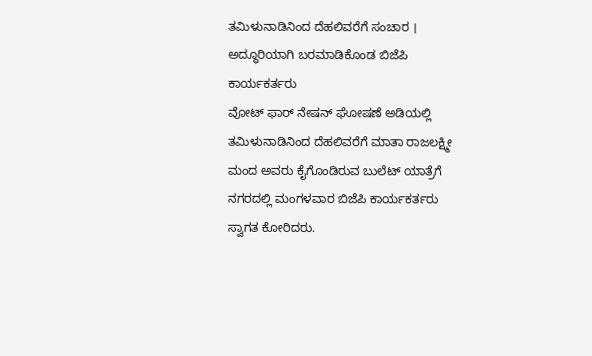ತಮಿಳುನಾಡಿನಿಂದ ದೆಹಲಿವರೆಗೆ ಸಂಚಾರ । ಅದ್ಧೂರಿಯಾಗಿ ಬರಮಾಡಿಕೊಂಡ ಬಿಜೆಪಿ ಕಾರ್ಯಕರ್ತರು
ವೋಟ್ ಫಾರ್ ನೇಷನ್ ಘೋಷಣೆ ಅಡಿಯಲ್ಲಿ ತಮಿಳುನಾಡಿನಿಂದ ದೆಹಲಿವರೆಗೆ ಮಾತಾ ರಾಜಲಕ್ಷ್ಮೀ ಮಂದ ಅವರು ಕೈಗೊಂಡಿರುವ ಬುಲೆಟ್ ಯಾತ್ರೆಗೆ ನಗರದಲ್ಲಿ ಮಂಗಳವಾರ ಬಿಜೆಪಿ ಕಾರ್ಯಕರ್ತರು ಸ್ವಾಗತ ಕೋರಿದರು.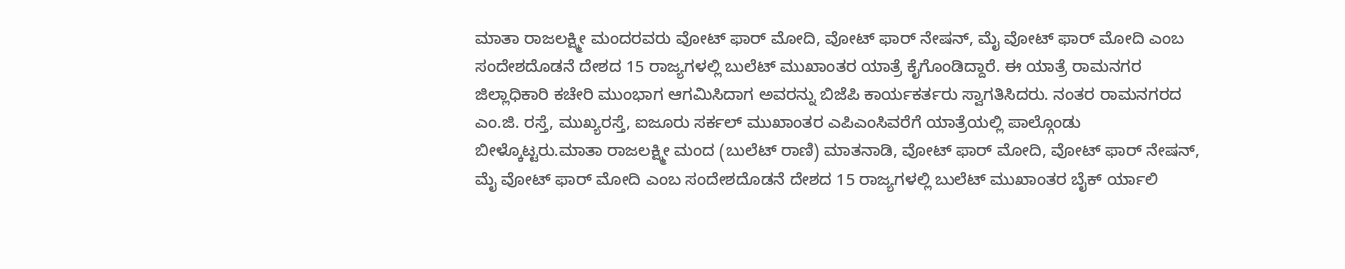ಮಾತಾ ರಾಜಲಕ್ಷ್ಮೀ ಮಂದರವರು ವೋಟ್ ಫಾರ್ ಮೋದಿ, ವೋಟ್ ಫಾರ್ ನೇಷನ್, ಮೈ ವೋಟ್ ಫಾರ್ ಮೋದಿ ಎಂಬ ಸಂದೇಶದೊಡನೆ ದೇಶದ 15 ರಾಜ್ಯಗಳಲ್ಲಿ ಬುಲೆಟ್ ಮುಖಾಂತರ ಯಾತ್ರೆ ಕೈಗೊಂಡಿದ್ದಾರೆ. ಈ ಯಾತ್ರೆ ರಾಮನಗರ ಜಿಲ್ಲಾಧಿಕಾರಿ ಕಚೇರಿ ಮುಂಭಾಗ ಆಗಮಿಸಿದಾಗ ಅವರನ್ನು ಬಿಜೆಪಿ ಕಾರ್ಯಕರ್ತರು ಸ್ವಾಗತಿಸಿದರು. ನಂತರ ರಾಮನಗರದ ಎಂ.ಜಿ. ರಸ್ತೆ, ಮುಖ್ಯರಸ್ತೆ, ಐಜೂರು ಸರ್ಕಲ್ ಮುಖಾಂತರ ಎಪಿಎಂಸಿವರೆಗೆ ಯಾತ್ರೆಯಲ್ಲಿ ಪಾಲ್ಗೊಂಡು ಬೀಳ್ಕೊಟ್ಟರು.ಮಾತಾ ರಾಜಲಕ್ಷ್ಮೀ ಮಂದ (ಬುಲೆಟ್ ರಾಣಿ) ಮಾತನಾಡಿ, ವೋಟ್ ಫಾರ್ ಮೋದಿ, ವೋಟ್ ಫಾರ್ ನೇಷನ್, ಮೈ ವೋಟ್ ಫಾರ್ ಮೋದಿ ಎಂಬ ಸಂದೇಶದೊಡನೆ ದೇಶದ 15 ರಾಜ್ಯಗಳಲ್ಲಿ ಬುಲೆಟ್ ಮುಖಾಂತರ ಬೈಕ್ ರ್ಯಾಲಿ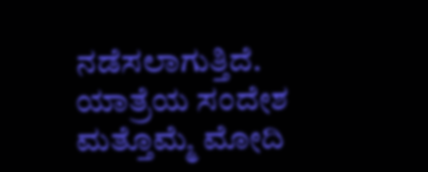ನಡೆಸಲಾಗುತ್ತಿದೆ. ಯಾತ್ರೆಯ ಸಂದೇಶ ಮತ್ತೊಮ್ಮೆ ಮೋದಿ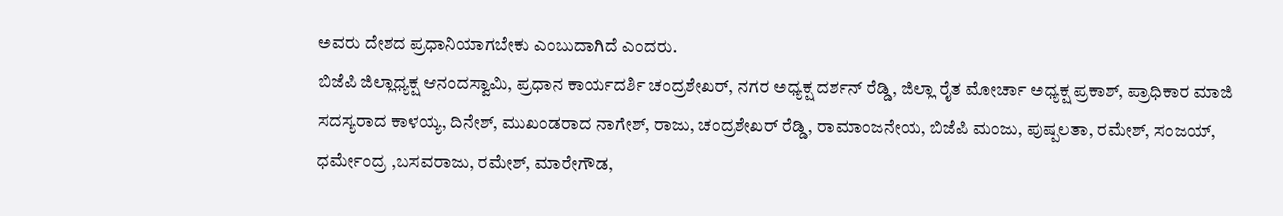ಅವರು ದೇಶದ ಪ್ರಧಾನಿಯಾಗಬೇಕು ಎಂಬುದಾಗಿದೆ ಎಂದರು.
ಬಿಜೆಪಿ ಜಿಲ್ಲಾಧ್ಯಕ್ಷ ಆನಂದಸ್ವಾಮಿ, ಪ್ರಧಾನ ಕಾರ್ಯದರ್ಶಿ ಚಂದ್ರಶೇಖರ್, ನಗರ ಅಧ್ಯಕ್ಷ ದರ್ಶನ್ ರೆಡ್ಡಿ, ಜಿಲ್ಲಾ ರೈತ ಮೋರ್ಚಾ ಅಧ್ಯಕ್ಷ ಪ್ರಕಾಶ್, ಪ್ರಾಧಿಕಾರ ಮಾಜಿ ಸದಸ್ಯರಾದ ಕಾಳಯ್ಯ, ದಿನೇಶ್, ಮುಖಂಡರಾದ ನಾಗೇಶ್, ರಾಜು, ಚಂದ್ರಶೇಖರ್ ರೆಡ್ಡಿ, ರಾಮಾಂಜನೇಯ, ಬಿಜೆಪಿ ಮಂಜು, ಪುಷ್ಪಲತಾ, ರಮೇಶ್, ಸಂಜಯ್, ಧರ್ಮೇಂದ್ರ ,ಬಸವರಾಜು, ರಮೇಶ್, ಮಾರೇಗೌಡ,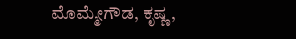ಮೊಮ್ಮೇಗೌಡ, ಕೃಷ್ಣ,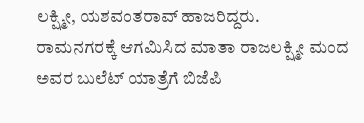ಲಕ್ಷ್ಮೀ, ಯಶವಂತರಾವ್ ಹಾಜರಿದ್ದರು.
ರಾಮನಗರಕ್ಕೆ ಆಗಮಿಸಿದ ಮಾತಾ ರಾಜಲಕ್ಷ್ಮೀ ಮಂದ ಅವರ ಬುಲೆಟ್ ಯಾತ್ರೆಗೆ ಬಿಜೆಪಿ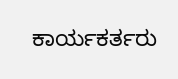ಕಾರ್ಯಕರ್ತರು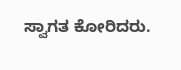ಸ್ವಾಗತ ಕೋರಿದರು.